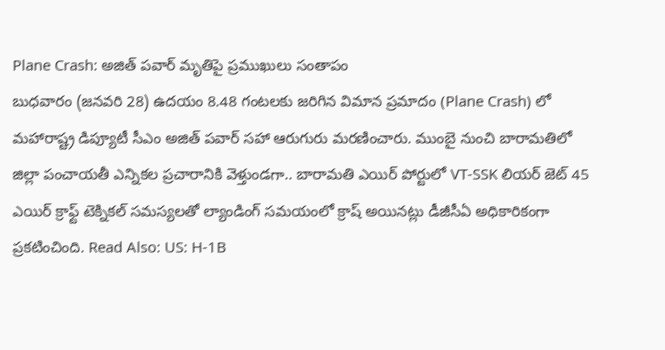Plane Crash: అజిత్ పవార్ మృతిపై ప్రముఖులు సంతాపం
బుధవారం (జనవరి 28) ఉదయం 8.48 గంటలకు జరిగిన విమాన ప్రమాదం (Plane Crash) లో మహారాష్ట్ర డిప్యూటీ సీఎం అజిత్ పవార్ సహా ఆరుగురు మరణించారు. ముంబై నుంచి బారామతిలో జిల్లా పంచాయతీ ఎన్నికల ప్రచారానికి వెళ్తుండగా.. బారామతి ఎయిర్ పోర్టులో VT-SSK లియర్ జెట్ 45 ఎయిర్ క్రాఫ్ట్ టెక్నికల్ సమస్యలతో ల్యాండింగ్ సమయంలో క్రాష్ అయినట్లు డీజీసీఏ అధికారికంగా ప్రకటించింది. Read Also: US: H-1B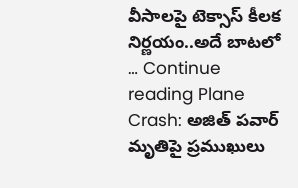వీసాలపై టెక్సాస్ కీలక నిర్ణయం..అదే బాటలో … Continue reading Plane Crash: అజిత్ పవార్ మృతిపై ప్రముఖులు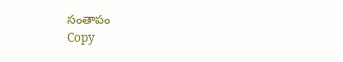సంతాపం
Copy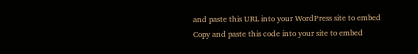and paste this URL into your WordPress site to embed
Copy and paste this code into your site to embed